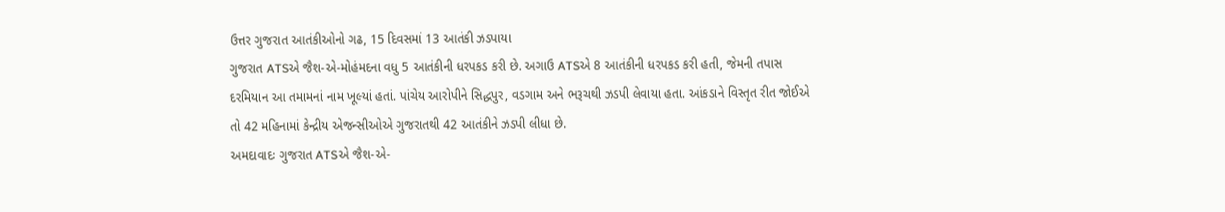ઉત્તર ગુજરાત આતંકીઓનો ગઢ, 15 દિવસમાં 13 આતંકી ઝડપાયા
ગુજરાત ATSએ જૈશ-એ-મોહંમદના વધુ 5 આતંકીની ધરપકડ કરી છે. અગાઉ ATSએ 8 આતંકીની ધરપકડ કરી હતી, જેમની તપાસ દરમિયાન આ તમામનાં નામ ખૂલ્યાં હતાં. પાંચેય આરોપીને સિદ્ધપુર, વડગામ અને ભરૂચથી ઝડપી લેવાયા હતા. આંકડાને વિસ્તૃત રીત જોઈએ તો 42 મહિનામાં કેન્દ્રીય એજન્સીઓએ ગુજરાતથી 42 આતંકીને ઝડપી લીધા છે.
અમદાવાદઃ ગુજરાત ATSએ જૈશ-એ-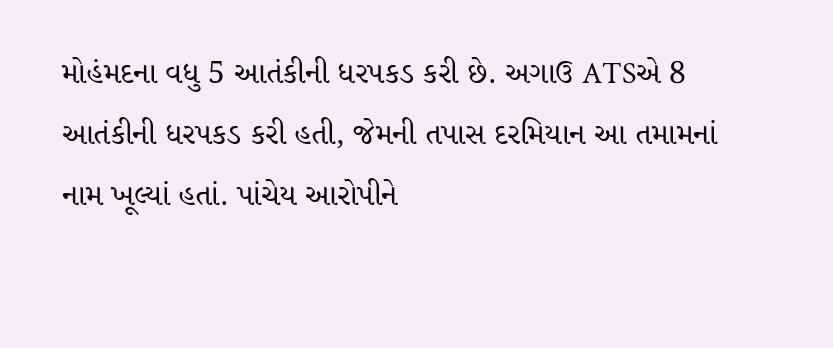મોહંમદના વધુ 5 આતંકીની ધરપકડ કરી છે. અગાઉ ATSએ 8 આતંકીની ધરપકડ કરી હતી, જેમની તપાસ દરમિયાન આ તમામનાં નામ ખૂલ્યાં હતાં. પાંચેય આરોપીને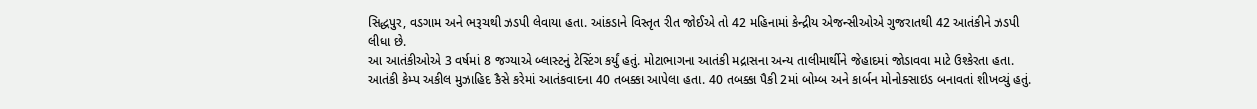સિદ્ધપુર, વડગામ અને ભરૂચથી ઝડપી લેવાયા હતા. આંકડાને વિસ્તૃત રીત જોઈએ તો 42 મહિનામાં કેન્દ્રીય એજન્સીઓએ ગુજરાતથી 42 આતંકીને ઝડપી લીધા છે.
આ આતંકીઓએ 3 વર્ષમાં 8 જગ્યાએ બ્લાસ્ટનું ટેસ્ટિંગ કર્યું હતું. મોટાભાગના આતંકી મદ્રાસના અન્ય તાલીમાર્થીને જેહાદમાં જોડાવવા માટે ઉશ્કેરતા હતા.
આતંકી કેમ્પ અકીલ મુઝાહિદ કૈસે કરેમાં આતંકવાદના 40 તબક્કા આપેલા હતા. 40 તબક્કા પૈકી 2માં બોમ્બ અને કાર્બન મોનોક્સાઇડ બનાવતાં શીખવ્યું હતું.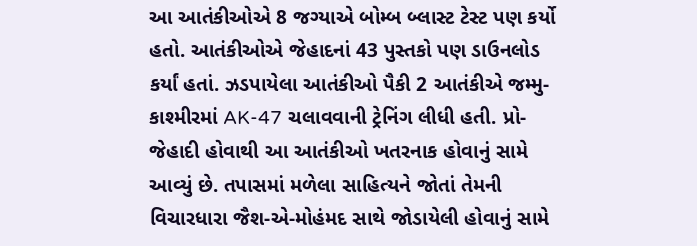આ આતંકીઓએ 8 જગ્યાએ બોમ્બ બ્લાસ્ટ ટેસ્ટ પણ કર્યો હતો. આતંકીઓએ જેહાદનાં 43 પુસ્તકો પણ ડાઉનલોડ કર્યાં હતાં. ઝડપાયેલા આતંકીઓ પૈકી 2 આતંકીએ જમ્મુ-કાશ્મીરમાં AK-47 ચલાવવાની ટ્રેનિંગ લીધી હતી. પ્રો-જેહાદી હોવાથી આ આતંકીઓ ખતરનાક હોવાનું સામે આવ્યું છે. તપાસમાં મળેલા સાહિત્યને જોતાં તેમની વિચારધારા જૈશ-એ-મોહંમદ સાથે જોડાયેલી હોવાનું સામે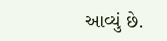આવ્યું છે.